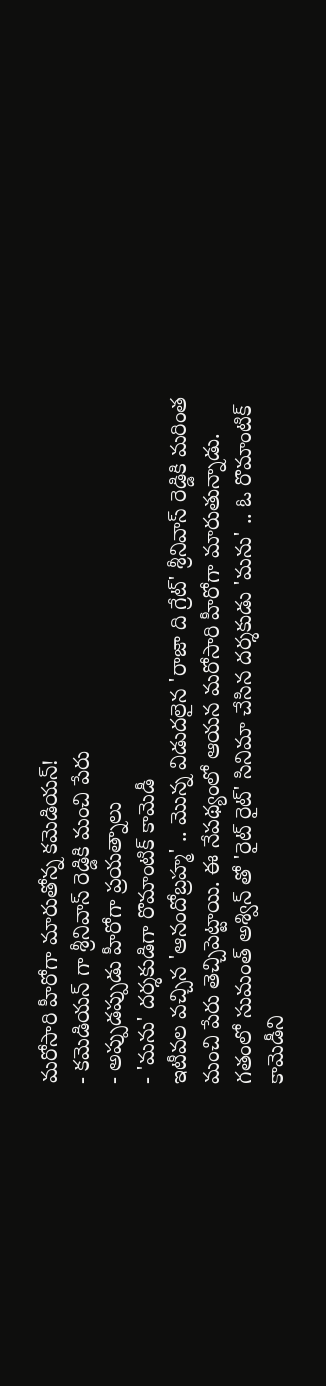మరోసారి హీరోగా మారుతోన్న కమెడియన్!
- కమెడియన్ గా శ్రీనివాస్ రెడ్డికి మంచి పేరు
- అప్పుడప్పుడు హీరోగా ప్రయత్నాలు
- 'మను' దర్శకుడిగా రొమాంటిక్ కామెడీ
ఇటీవల వచ్చిన 'ఆనందోబ్రహ్మ' .. మొన్న విడుదలైన 'రాజా ది గ్రేట్' శ్రీనివాస్ రెడ్డికి మరింత మంచి పేరు తెచ్చిపెట్టాయి. ఈ నేపథ్యంలో ఆయన మరోసారి హీరోగా మారుతున్నాడు. గతంలో సుమంత్ అశ్విన్ తో 'రైట్ రైట్' సినిమా చేసిన దర్శకుడు 'మను' .. ఓ రొమాంటిక్ కామెడీని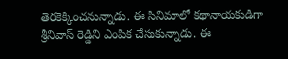తెరకెక్కించనున్నాడు. ఈ సినిమాలో కథానాయకుడిగా శ్రీనివాస్ రెడ్డిని ఎంపిక చేసుకున్నాడు. ఈ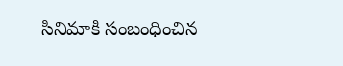సినిమాకి సంబంధించిన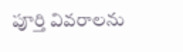పూర్తి వివరాలను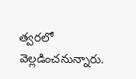త్వరలో వెల్లడించనున్నారు.